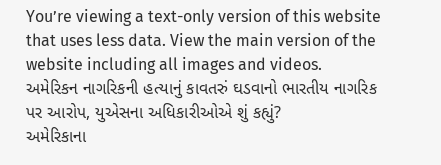You’re viewing a text-only version of this website that uses less data. View the main version of the website including all images and videos.
અમેરિકન નાગરિકની હત્યાનું કાવતરું ઘડવાનો ભારતીય નાગરિક પર આરોપ, યુએસના અધિકારીઓએ શું કહ્યું?
અમેરિકાના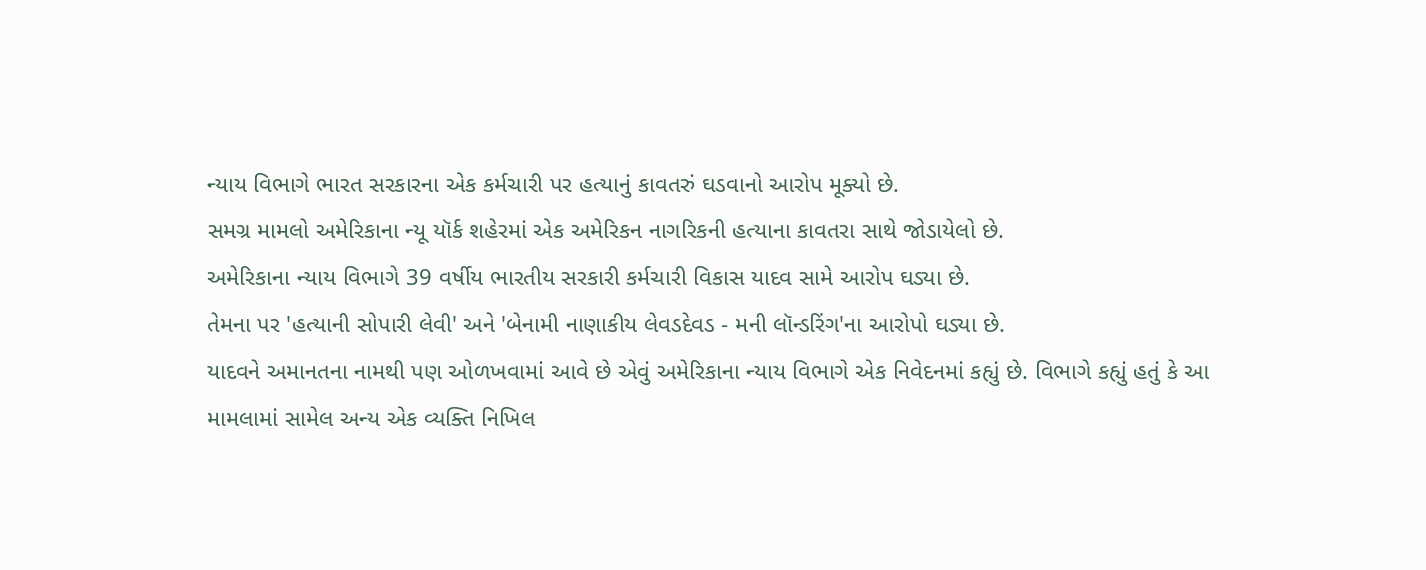ન્યાય વિભાગે ભારત સરકારના એક કર્મચારી પર હત્યાનું કાવતરું ઘડવાનો આરોપ મૂક્યો છે.
સમગ્ર મામલો અમેરિકાના ન્યૂ યૉર્ક શહેરમાં એક અમેરિકન નાગરિકની હત્યાના કાવતરા સાથે જોડાયેલો છે.
અમેરિકાના ન્યાય વિભાગે 39 વર્ષીય ભારતીય સરકારી કર્મચારી વિકાસ યાદવ સામે આરોપ ઘડ્યા છે.
તેમના પર 'હત્યાની સોપારી લેવી' અને 'બેનામી નાણાકીય લેવડદેવડ - મની લૉન્ડરિંગ'ના આરોપો ઘડ્યા છે.
યાદવને અમાનતના નામથી પણ ઓળખવામાં આવે છે એવું અમેરિકાના ન્યાય વિભાગે એક નિવેદનમાં કહ્યું છે. વિભાગે કહ્યું હતું કે આ મામલામાં સામેલ અન્ય એક વ્યક્તિ નિખિલ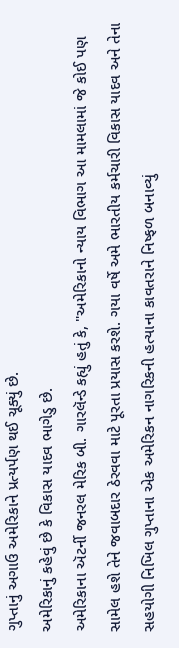ગુપ્તાનું અગાઉ અમેરિકાને પ્રત્યર્પણ થઈ ચૂક્યું છે.
અમેરિકાનું કહેવું છે કે વિકાસ યાદવ ભાગેડુ છે.
અમેરિકાના ઍટર્ની જનરલ મેરિક બી. ગારલૅન્ડે કહ્યું હતું કે, "અમેરિકાનો ન્યાય વિભાગ આ મામલામાં જે કોઈ પણ સામેલ હશે તેને જવાબદાર ઠેરવવા માટે પૂરતા પ્રયાસ કરશે. ગયા વર્ષે અમે ભારતીય કર્મચારી વિકાસ યાદવ અને તેના સહયોગી નિખિલ ગુપ્તાના એક અમેરિકન નાગરિકની હત્યાના કાવતરાને નિષ્ફળ બનાવ્યું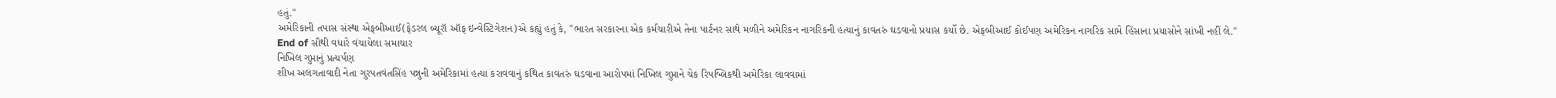હતું."
અમેરિકાની તપાસ સંસ્થા એફબીઆઈ(ફેડરલ બ્યૂરૉ ઑફ ઇન્વેસ્ટિગેશન)એ કહ્યું હતું કે, "ભારત સરકારના એક કર્મચારીએ તેના પાર્ટનર સાથે મળીને અમેરિકન નાગરિકની હત્યાનું કાવતરું ઘડવાનો પ્રયાસ કર્યો છે. એફબીઆઈ કોઈપણ અમેરિકન નાગરિક સામે હિંસાના પ્રયાસોને સાંખી નહીં લે."
End of સૌથી વધારે વંચાયેલા સમાચાર
નિખિલ ગુપ્તાનું પ્રત્યર્પણ
શીખ અલગતાવાદી નેતા ગુરપતવંતસિંહ પન્નુની અમેરિકામાં હત્યા કરાવવાનું કથિત કાવતરું ઘડવાના આરોપમાં નિખિલ ગુપ્તાને ચેક રિપબ્લિકથી અમેરિકા લાવવામાં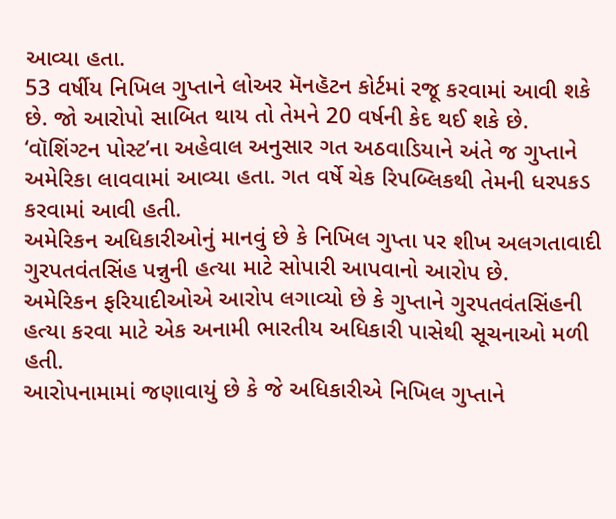આવ્યા હતા.
53 વર્ષીય નિખિલ ગુપ્તાને લોઅર મૅનહૅટન કોર્ટમાં રજૂ કરવામાં આવી શકે છે. જો આરોપો સાબિત થાય તો તેમને 20 વર્ષની કેદ થઈ શકે છે.
‘વૉશિંગ્ટન પોસ્ટ’ના અહેવાલ અનુસાર ગત અઠવાડિયાને અંતે જ ગુપ્તાને અમેરિકા લાવવામાં આવ્યા હતા. ગત વર્ષે ચેક રિપબ્લિકથી તેમની ધરપકડ કરવામાં આવી હતી.
અમેરિકન અધિકારીઓનું માનવું છે કે નિખિલ ગુપ્તા પર શીખ અલગતાવાદી ગુરપતવંતસિંહ પન્નુની હત્યા માટે સોપારી આપવાનો આરોપ છે.
અમેરિકન ફરિયાદીઓએ આરોપ લગાવ્યો છે કે ગુપ્તાને ગુરપતવંતસિંહની હત્યા કરવા માટે એક અનામી ભારતીય અધિકારી પાસેથી સૂચનાઓ મળી હતી.
આરોપનામામાં જણાવાયું છે કે જે અધિકારીએ નિખિલ ગુપ્તાને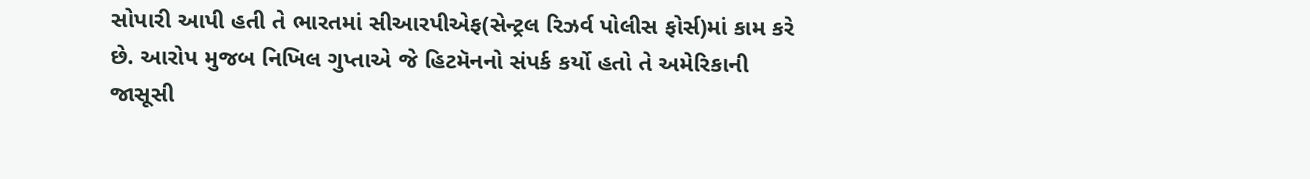સોપારી આપી હતી તે ભારતમાં સીઆરપીએફ(સેન્ટ્રલ રિઝર્વ પોલીસ ફોર્સ)માં કામ કરે છે. આરોપ મુજબ નિખિલ ગુપ્તાએ જે હિટમૅનનો સંપર્ક કર્યો હતો તે અમેરિકાની જાસૂસી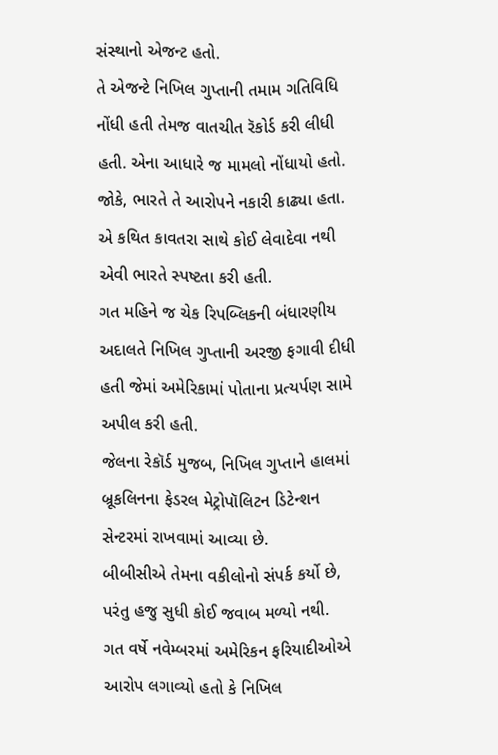સંસ્થાનો એજન્ટ હતો.
તે એજન્ટે નિખિલ ગુપ્તાની તમામ ગતિવિધિ નોંધી હતી તેમજ વાતચીત રૅકોર્ડ કરી લીધી હતી. એના આધારે જ મામલો નોંધાયો હતો.
જોકે, ભારતે તે આરોપને નકારી કાઢ્યા હતા. એ કથિત કાવતરા સાથે કોઈ લેવાદેવા નથી એવી ભારતે સ્પષ્ટતા કરી હતી.
ગત મહિને જ ચેક રિપબ્લિકની બંધારણીય અદાલતે નિખિલ ગુપ્તાની અરજી ફગાવી દીધી હતી જેમાં અમેરિકામાં પોતાના પ્રત્યર્પણ સામે અપીલ કરી હતી.
જેલના રેકૉર્ડ મુજબ, નિખિલ ગુપ્તાને હાલમાં બ્રૂકલિનના ફેડરલ મેટ્રોપૉલિટન ડિટેન્શન સેન્ટરમાં રાખવામાં આવ્યા છે.
બીબીસીએ તેમના વકીલોનો સંપર્ક કર્યો છે, પરંતુ હજુ સુધી કોઈ જવાબ મળ્યો નથી.
ગત વર્ષે નવેમ્બરમાં અમેરિકન ફરિયાદીઓએ આરોપ લગાવ્યો હતો કે નિખિલ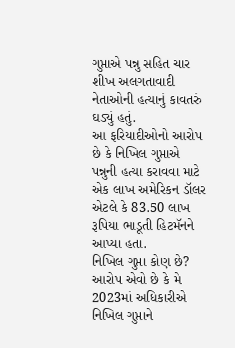ગુપ્તાએ પન્નુ સહિત ચાર શીખ અલગતાવાદી નેતાઓની હત્યાનું કાવતરું ઘડ્યું હતું.
આ ફરિયાદીઓનો આરોપ છે કે નિખિલ ગુપ્તાએ પન્નુની હત્યા કરાવવા માટે એક લાખ અમેરિકન ડૉલર એટલે કે 83.50 લાખ રૂપિયા ભાડૂતી હિટમૅનને આપ્યા હતા.
નિખિલ ગુપ્તા કોણ છે?
આરોપ એવો છે કે મે 2023માં અધિકારીએ નિખિલ ગુપ્તાને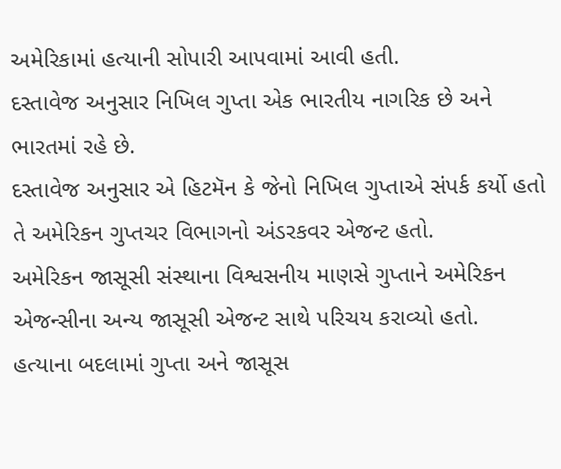અમેરિકામાં હત્યાની સોપારી આપવામાં આવી હતી.
દસ્તાવેજ અનુસાર નિખિલ ગુપ્તા એક ભારતીય નાગરિક છે અને ભારતમાં રહે છે.
દસ્તાવેજ અનુસાર એ હિટમૅન કે જેનો નિખિલ ગુપ્તાએ સંપર્ક કર્યો હતો તે અમેરિકન ગુપ્તચર વિભાગનો અંડરકવર એજન્ટ હતો.
અમેરિકન જાસૂસી સંસ્થાના વિશ્વસનીય માણસે ગુપ્તાને અમેરિકન એજન્સીના અન્ય જાસૂસી એજન્ટ સાથે પરિચય કરાવ્યો હતો.
હત્યાના બદલામાં ગુપ્તા અને જાસૂસ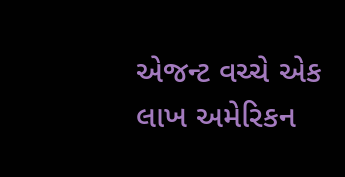એજન્ટ વચ્ચે એક લાખ અમેરિકન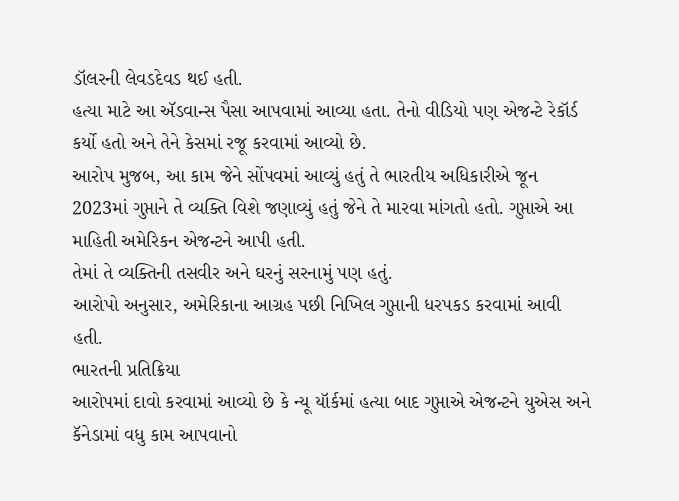ડૉલરની લેવડદેવડ થઈ હતી.
હત્યા માટે આ ઍડવાન્સ પૈસા આપવામાં આવ્યા હતા. તેનો વીડિયો પણ એજન્ટે રેકૉર્ડ કર્યો હતો અને તેને કેસમાં રજૂ કરવામાં આવ્યો છે.
આરોપ મુજબ, આ કામ જેને સોંપવમાં આવ્યું હતું તે ભારતીય અધિકારીએ જૂન 2023માં ગુપ્તાને તે વ્યક્તિ વિશે જણાવ્યું હતું જેને તે મારવા માંગતો હતો. ગુપ્તાએ આ માહિતી અમેરિકન એજન્ટને આપી હતી.
તેમાં તે વ્યક્તિની તસવીર અને ઘરનું સરનામું પણ હતું.
આરોપો અનુસાર, અમેરિકાના આગ્રહ પછી નિખિલ ગુપ્તાની ધરપકડ કરવામાં આવી હતી.
ભારતની પ્રતિક્રિયા
આરોપમાં દાવો કરવામાં આવ્યો છે કે ન્યૂ યૉર્કમાં હત્યા બાદ ગુપ્તાએ એજન્ટને યુએસ અને કૅનેડામાં વધુ કામ આપવાનો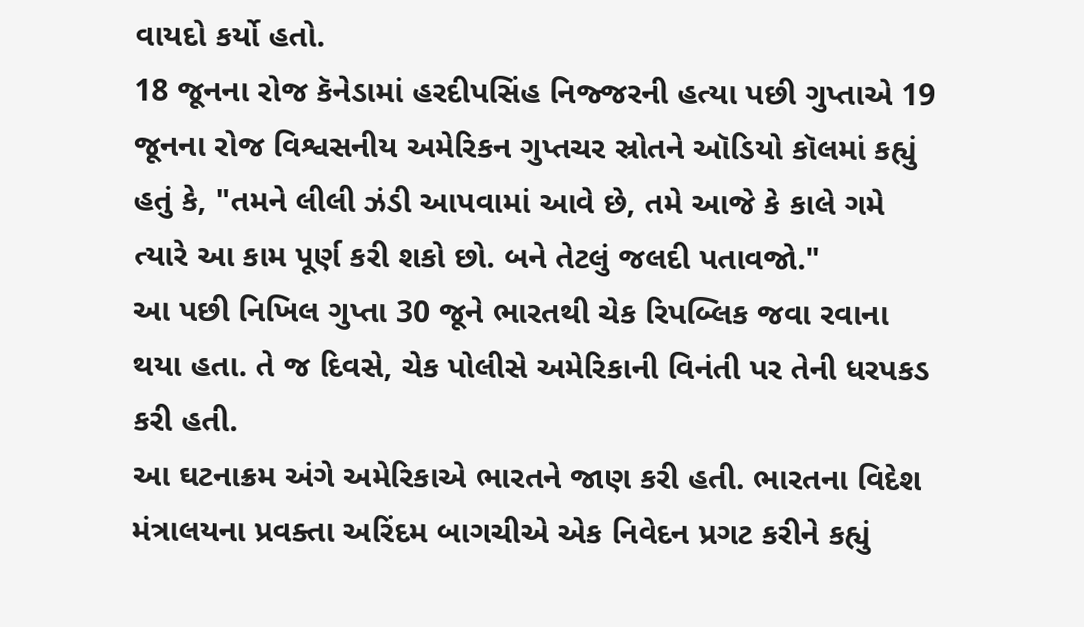વાયદો કર્યો હતો.
18 જૂનના રોજ કૅનેડામાં હરદીપસિંહ નિજ્જરની હત્યા પછી ગુપ્તાએ 19 જૂનના રોજ વિશ્વસનીય અમેરિકન ગુપ્તચર સ્રોતને ઑડિયો કૉલમાં કહ્યું હતું કે, "તમને લીલી ઝંડી આપવામાં આવે છે, તમે આજે કે કાલે ગમે ત્યારે આ કામ પૂર્ણ કરી શકો છો. બને તેટલું જલદી પતાવજો."
આ પછી નિખિલ ગુપ્તા 30 જૂને ભારતથી ચેક રિપબ્લિક જવા રવાના થયા હતા. તે જ દિવસે, ચેક પોલીસે અમેરિકાની વિનંતી પર તેની ધરપકડ કરી હતી.
આ ઘટનાક્રમ અંગે અમેરિકાએ ભારતને જાણ કરી હતી. ભારતના વિદેશ મંત્રાલયના પ્રવક્તા અરિંદમ બાગચીએ એક નિવેદન પ્રગટ કરીને કહ્યું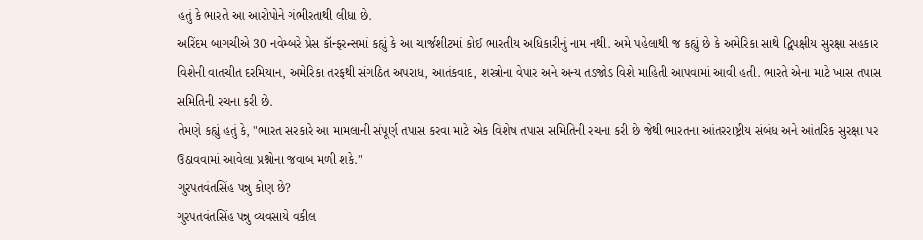હતું કે ભારતે આ આરોપોને ગંભીરતાથી લીધા છે.
અરિંદમ બાગચીએ 30 નવેમ્બરે પ્રેસ કૉન્ફરન્સમાં કહ્યું કે આ ચાર્જશીટમાં કોઈ ભારતીય અધિકારીનું નામ નથી. અમે પહેલાથી જ કહ્યું છે કે અમેરિકા સાથે દ્વિપક્ષીય સુરક્ષા સહકાર વિશેની વાતચીત દરમિયાન, અમેરિકા તરફથી સંગઠિત અપરાધ, આતંકવાદ, શસ્ત્રોના વેપાર અને અન્ય તડજોડ વિશે માહિતી આપવામાં આવી હતી. ભારતે એના માટે ખાસ તપાસ સમિતિની રચના કરી છે.
તેમણે કહ્યું હતું કે, "ભારત સરકારે આ મામલાની સંપૂર્ણ તપાસ કરવા માટે એક વિશેષ તપાસ સમિતિની રચના કરી છે જેથી ભારતના આંતરરાષ્ટ્રીય સંબંધ અને આંતરિક સુરક્ષા પર ઉઠાવવામાં આવેલા પ્રશ્નોના જવાબ મળી શકે."
ગુરપતવંતસિંહ પન્નુ કોણ છે?
ગુરપતવંતસિંહ પન્નુ વ્યવસાયે વકીલ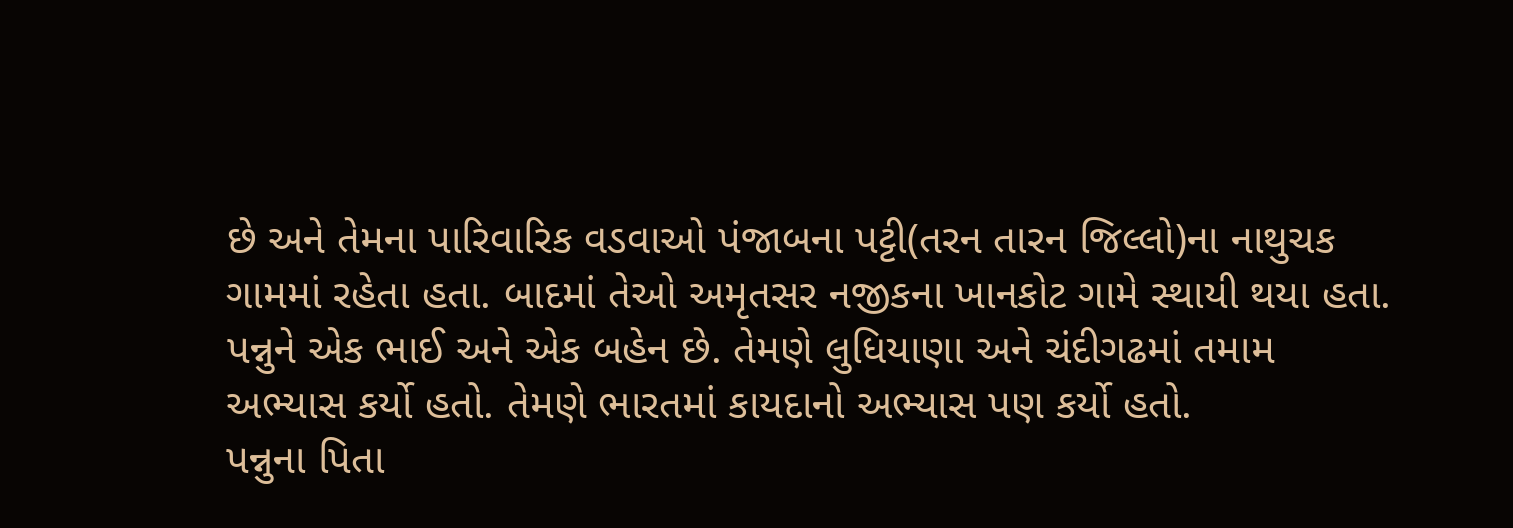છે અને તેમના પારિવારિક વડવાઓ પંજાબના પટ્ટી(તરન તારન જિલ્લો)ના નાથુચક ગામમાં રહેતા હતા. બાદમાં તેઓ અમૃતસર નજીકના ખાનકોટ ગામે સ્થાયી થયા હતા.
પન્નુને એક ભાઈ અને એક બહેન છે. તેમણે લુધિયાણા અને ચંદીગઢમાં તમામ અભ્યાસ કર્યો હતો. તેમણે ભારતમાં કાયદાનો અભ્યાસ પણ કર્યો હતો.
પન્નુના પિતા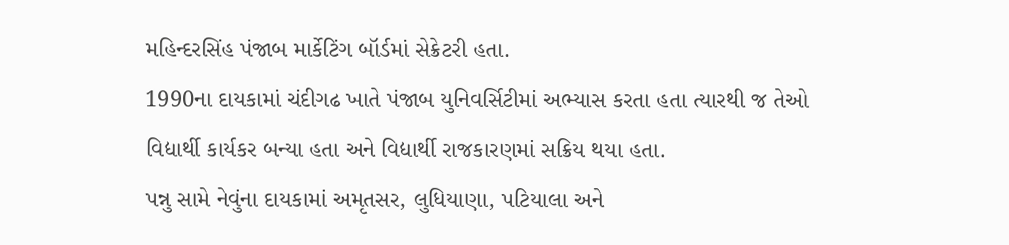મહિન્દરસિંહ પંજાબ માર્કેટિંગ બૉર્ડમાં સેક્રેટરી હતા.
1990ના દાયકામાં ચંદીગઢ ખાતે પંજાબ યુનિવર્સિટીમાં અભ્યાસ કરતા હતા ત્યારથી જ તેઓ વિદ્યાર્થી કાર્યકર બન્યા હતા અને વિદ્યાર્થી રાજકારણમાં સક્રિય થયા હતા.
પન્નુ સામે નેવુંના દાયકામાં અમૃતસર, લુધિયાણા, પટિયાલા અને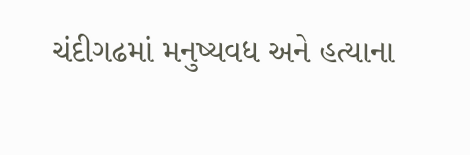ચંદીગઢમાં મનુષ્યવધ અને હત્યાના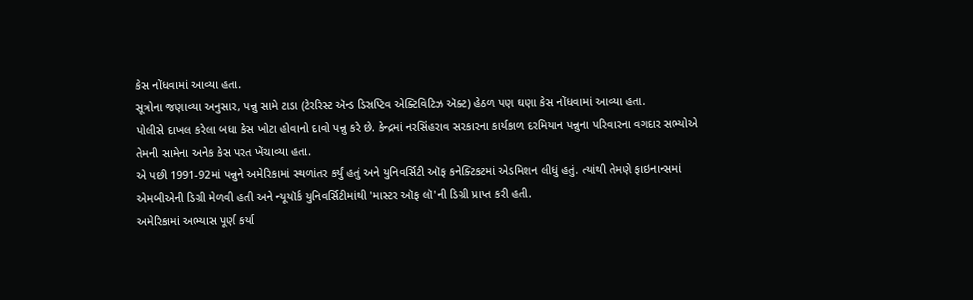કેસ નોંધવામાં આવ્યા હતા.
સૂત્રોના જણાવ્યા અનુસાર, પન્નુ સામે ટાડા (ટેરરિસ્ટ ઍન્ડ ડિસ્રપ્ટિવ એક્ટિવિટિઝ ઍક્ટ) હેઠળ પણ ઘણા કેસ નોંધવામાં આવ્યા હતા.
પોલીસે દાખલ કરેલા બધા કેસ ખોટા હોવાનો દાવો પન્નુ કરે છે. કેન્દ્રમાં નરસિંહરાવ સરકારના કાર્યકાળ દરમિયાન પન્નુના પરિવારના વગદાર સભ્યોએ તેમની સામેના અનેક કેસ પરત ખેંચાવ્યા હતા.
એ પછી 1991-92માં પન્નુને અમેરિકામાં સ્થળાંતર કર્યું હતું અને યુનિવર્સિટી ઑફ કનેક્ટિકટમાં એડમિશન લીધું હતું. ત્યાંથી તેમણે ફાઇનાન્સમાં એમબીએની ડિગ્રી મેળવી હતી અને ન્યૂયૉર્ક યુનિવર્સિટીમાંથી 'માસ્ટર ઑફ લૉ'ની ડિગ્રી પ્રાપ્ત કરી હતી.
અમેરિકામાં અભ્યાસ પૂર્ણ કર્યા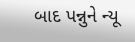બાદ પન્નુને ન્યૂ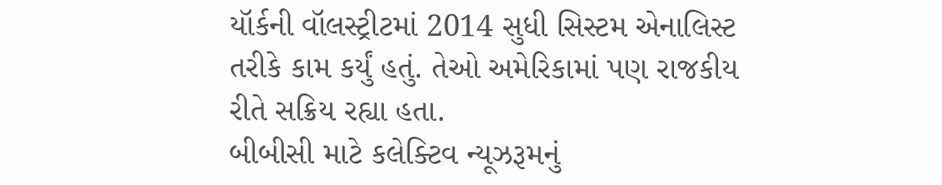યૉર્કની વૉલસ્ટ્રીટમાં 2014 સુધી સિસ્ટમ એનાલિસ્ટ તરીકે કામ કર્યું હતું. તેઓ અમેરિકામાં પણ રાજકીય રીતે સક્રિય રહ્યા હતા.
બીબીસી માટે કલેક્ટિવ ન્યૂઝરૂમનું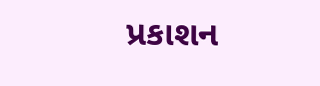પ્રકાશન